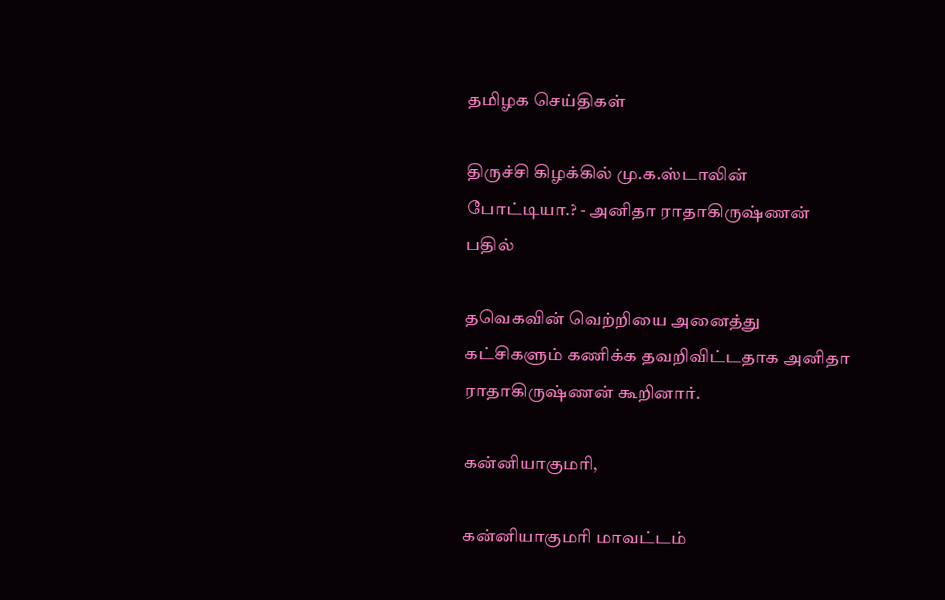தமிழக செய்திகள்

திருச்சி கிழக்கில் மு.க.ஸ்டாலின் போட்டியா.? - அனிதா ராதாகிருஷ்ணன் பதில்

தவெகவின் வெற்றியை அனைத்து கட்சிகளும் கணிக்க தவறிவிட்டதாக அனிதா ராதாகிருஷ்ணன் கூறினார்.

கன்னியாகுமரி,

கன்னியாகுமரி மாவட்டம்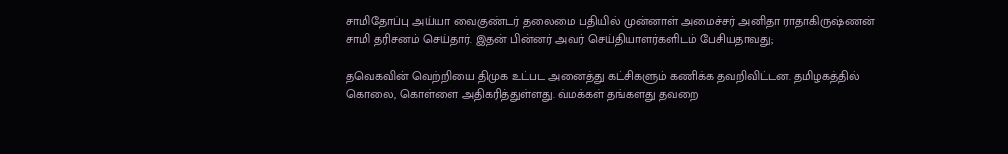சாமிதோப்பு அய்யா வைகுண்டர் தலைமை பதியில் முன்னாள் அமைச்சர் அனிதா ராதாகிருஷ்ணன் சாமி தரிசனம் செய்தார். இதன் பின்னர் அவர் செய்தியாளர்களிடம் பேசியதாவது;

தவெகவின் வெற்றியை திமுக உட்பட அனைத்து கட்சிகளும் கணிக்க தவறிவிட்டன. தமிழகத்தில் கொலை, கொள்ளை அதிகரித்துள்ளது. வ்மக்கள் தங்களது தவறை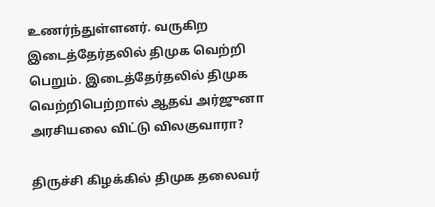உணர்ந்துள்ளனர். வருகிற இடைத்தேர்தலில் திமுக வெற்றி பெறும். இடைத்தேர்தலில் திமுக வெற்றிபெற்றால் ஆதவ் அர்ஜுனா அரசியலை விட்டு விலகுவாரா?

திருச்சி கிழக்கில் திமுக தலைவர்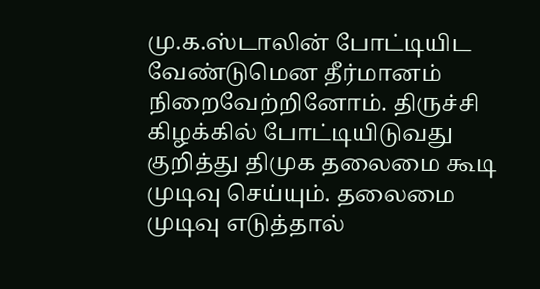மு.க.ஸ்டாலின் போட்டியிட வேண்டுமென தீர்மானம் நிறைவேற்றினோம். திருச்சி கிழக்கில் போட்டியிடுவது குறித்து திமுக தலைமை கூடி முடிவு செய்யும். தலைமை முடிவு எடுத்தால்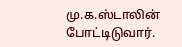மு.க.ஸ்டாலின் போட்டிடுவார்.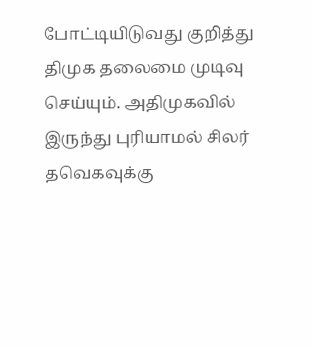போட்டியிடுவது குறித்து திமுக தலைமை முடிவு செய்யும். அதிமுகவில் இருந்து புரியாமல் சிலர் தவெகவுக்கு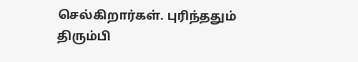செல்கிறார்கள். புரிந்ததும் திரும்பி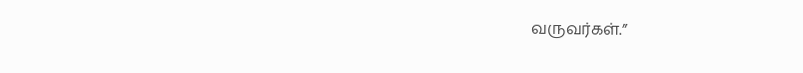வருவர்கள்.”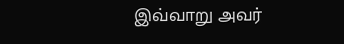இவ்வாறு அவர்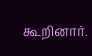கூறினார்.